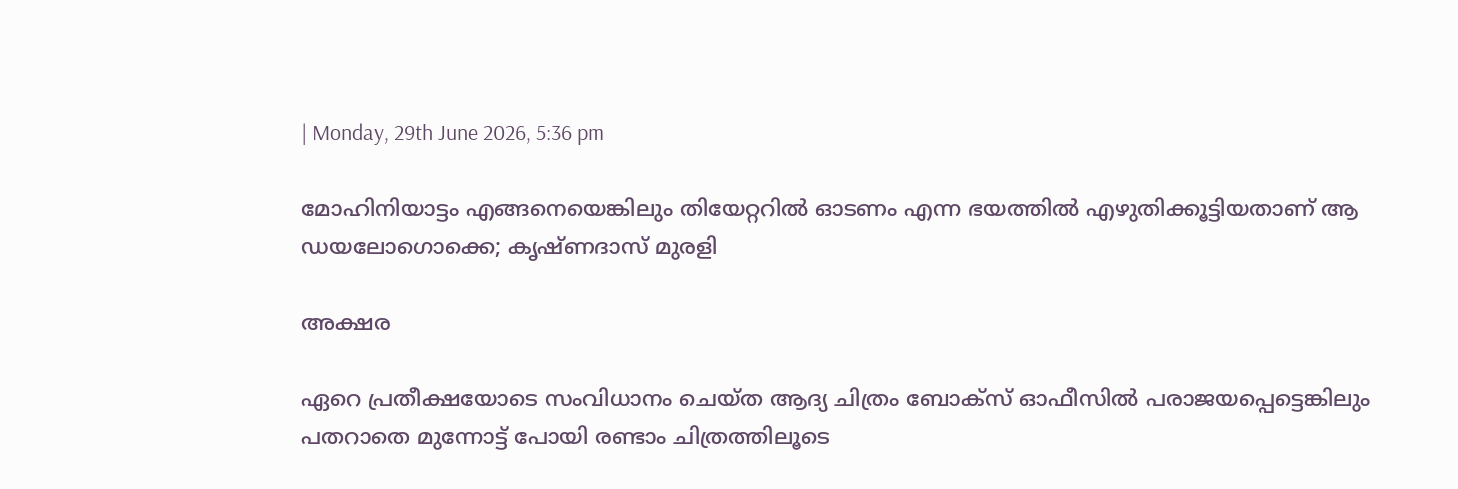| Monday, 29th June 2026, 5:36 pm

മോഹിനിയാട്ടം എങ്ങനെയെങ്കിലും തിയേറ്ററില്‍ ഓടണം എന്ന ഭയത്തില്‍ എഴുതിക്കൂട്ടിയതാണ് ആ ഡയലോഗൊക്കെ; കൃഷ്ണദാസ് മുരളി

അക്ഷര

ഏറെ പ്രതീക്ഷയോടെ സംവിധാനം ചെയ്ത ആദ്യ ചിത്രം ബോക്‌സ് ഓഫീസില്‍ പരാജയപ്പെട്ടെങ്കിലും പതറാതെ മുന്നോട്ട് പോയി രണ്ടാം ചിത്രത്തിലൂടെ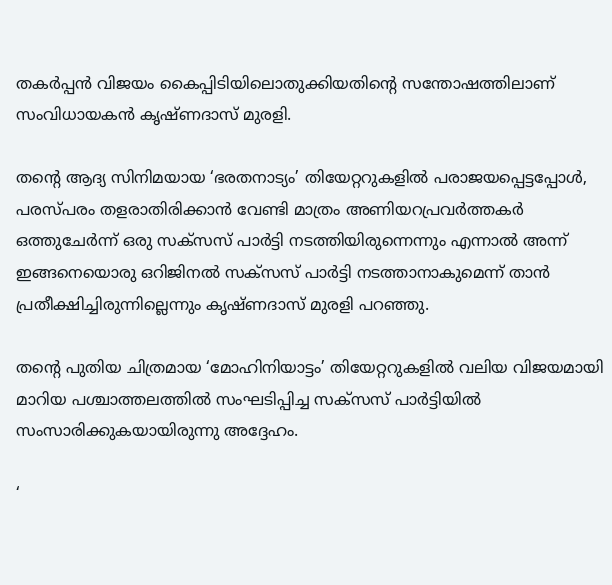തകര്‍പ്പന്‍ വിജയം കൈപ്പിടിയിലൊതുക്കിയതിന്റെ സന്തോഷത്തിലാണ് സംവിധായകന്‍ കൃഷ്ണദാസ് മുരളി.

തന്റെ ആദ്യ സിനിമയായ ‘ഭരതനാട്യം’ തിയേറ്ററുകളില്‍ പരാജയപ്പെട്ടപ്പോള്‍, പരസ്പരം തളരാതിരിക്കാന്‍ വേണ്ടി മാത്രം അണിയറപ്രവര്‍ത്തകര്‍ ഒത്തുചേര്‍ന്ന് ഒരു സക്‌സസ് പാര്‍ട്ടി നടത്തിയിരുന്നെന്നും എന്നാല്‍ അന്ന് ഇങ്ങനെയൊരു ഒറിജിനല്‍ സക്‌സസ് പാര്‍ട്ടി നടത്താനാകുമെന്ന് താന്‍ പ്രതീക്ഷിച്ചിരുന്നില്ലെന്നും കൃഷ്ണദാസ് മുരളി പറഞ്ഞു.

തന്റെ പുതിയ ചിത്രമായ ‘മോഹിനിയാട്ടം’ തിയേറ്ററുകളില്‍ വലിയ വിജയമായി മാറിയ പശ്ചാത്തലത്തില്‍ സംഘടിപ്പിച്ച സക്‌സസ് പാര്‍ട്ടിയില്‍ സംസാരിക്കുകയായിരുന്നു അദ്ദേഹം.

‘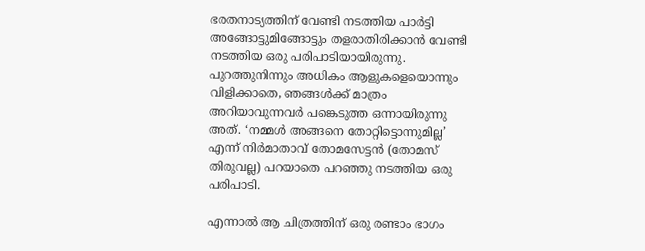ഭരതനാട്യത്തിന് വേണ്ടി നടത്തിയ പാര്‍ട്ടി അങ്ങോട്ടുമിങ്ങോട്ടും തളരാതിരിക്കാന്‍ വേണ്ടി നടത്തിയ ഒരു പരിപാടിയായിരുന്നു. പുറത്തുനിന്നും അധികം ആളുകളെയൊന്നും വിളിക്കാതെ, ഞങ്ങള്‍ക്ക് മാത്രം അറിയാവുന്നവര്‍ പങ്കെടുത്ത ഒന്നായിരുന്നു അത്. ‘നമ്മള്‍ അങ്ങനെ തോറ്റിട്ടൊന്നുമില്ല’ എന്ന് നിര്‍മാതാവ് തോമസേട്ടന്‍ (തോമസ് തിരുവല്ല) പറയാതെ പറഞ്ഞു നടത്തിയ ഒരു പരിപാടി.

എന്നാല്‍ ആ ചിത്രത്തിന് ഒരു രണ്ടാം ഭാഗം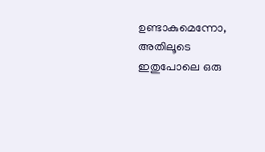ഉണ്ടാകുമെന്നോ, അതിലൂടെ ഇതുപോലെ ഒരു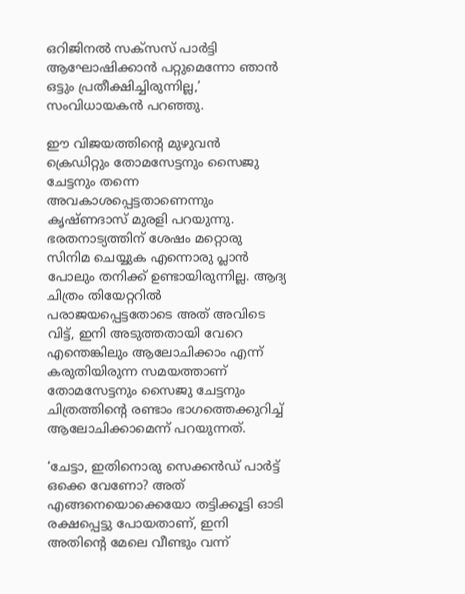ഒറിജിനല്‍ സക്‌സസ് പാര്‍ട്ടി ആഘോഷിക്കാന്‍ പറ്റുമെന്നോ ഞാന്‍ ഒട്ടും പ്രതീക്ഷിച്ചിരുന്നില്ല,’ സംവിധായകന്‍ പറഞ്ഞു.

ഈ വിജയത്തിന്റെ മുഴുവന്‍ ക്രെഡിറ്റും തോമസേട്ടനും സൈജു ചേട്ടനും തന്നെ അവകാശപ്പെട്ടതാണെന്നും കൃഷ്ണദാസ് മുരളി പറയുന്നു. ഭരതനാട്യത്തിന് ശേഷം മറ്റൊരു സിനിമ ചെയ്യുക എന്നൊരു പ്ലാന്‍ പോലും തനിക്ക് ഉണ്ടായിരുന്നില്ല. ആദ്യ ചിത്രം തിയേറ്ററില്‍ പരാജയപ്പെട്ടതോടെ അത് അവിടെ വിട്ട്, ഇനി അടുത്തതായി വേറെ എന്തെങ്കിലും ആലോചിക്കാം എന്ന് കരുതിയിരുന്ന സമയത്താണ് തോമസേട്ടനും സൈജു ചേട്ടനും ചിത്രത്തിന്റെ രണ്ടാം ഭാഗത്തെക്കുറിച്ച് ആലോചിക്കാമെന്ന് പറയുന്നത്.

‘ചേട്ടാ, ഇതിനൊരു സെക്കന്‍ഡ് പാര്‍ട്ട് ഒക്കെ വേണോ? അത് എങ്ങനെയൊക്കെയോ തട്ടിക്കൂട്ടി ഓടി രക്ഷപ്പെട്ടു പോയതാണ്, ഇനി അതിന്റെ മേലെ വീണ്ടും വന്ന്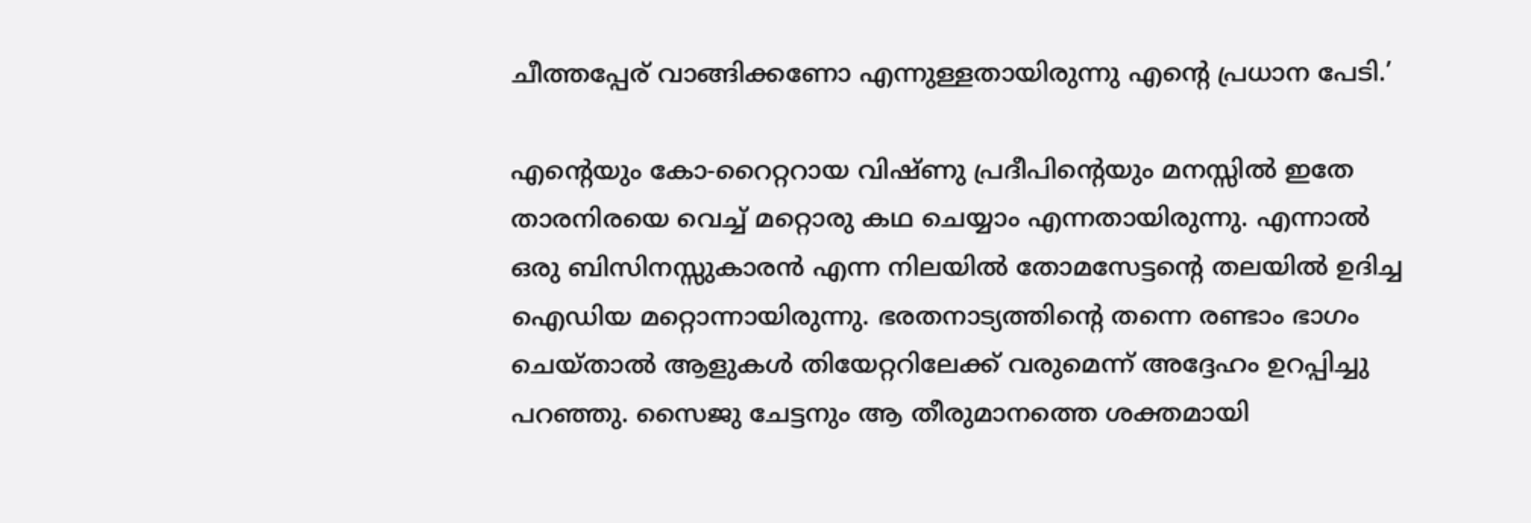ചീത്തപ്പേര് വാങ്ങിക്കണോ എന്നുള്ളതായിരുന്നു എന്റെ പ്രധാന പേടി.’

എന്റെയും കോ-റൈറ്ററായ വിഷ്ണു പ്രദീപിന്റെയും മനസ്സില്‍ ഇതേ താരനിരയെ വെച്ച് മറ്റൊരു കഥ ചെയ്യാം എന്നതായിരുന്നു. എന്നാല്‍ ഒരു ബിസിനസ്സുകാരന്‍ എന്ന നിലയില്‍ തോമസേട്ടന്റെ തലയില്‍ ഉദിച്ച ഐഡിയ മറ്റൊന്നായിരുന്നു. ഭരതനാട്യത്തിന്റെ തന്നെ രണ്ടാം ഭാഗം ചെയ്താല്‍ ആളുകള്‍ തിയേറ്ററിലേക്ക് വരുമെന്ന് അദ്ദേഹം ഉറപ്പിച്ചു പറഞ്ഞു. സൈജു ചേട്ടനും ആ തീരുമാനത്തെ ശക്തമായി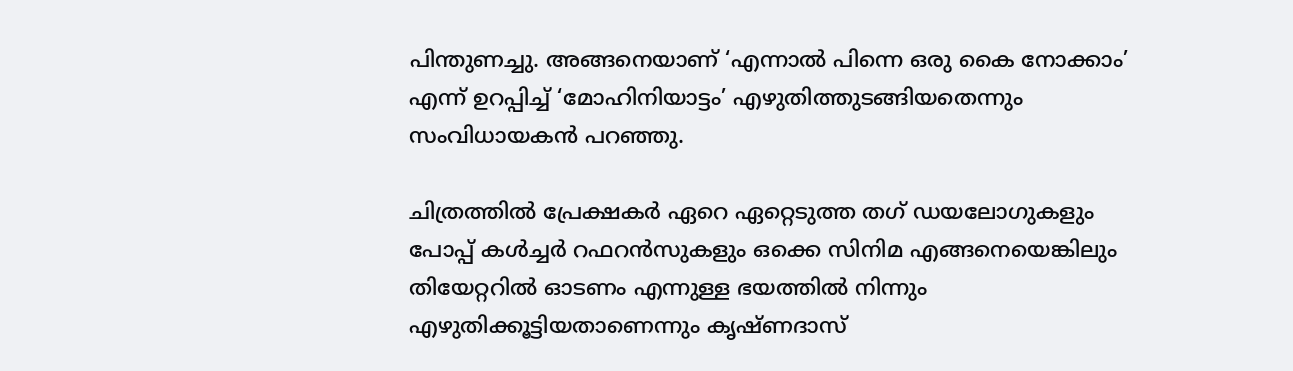പിന്തുണച്ചു. അങ്ങനെയാണ് ‘എന്നാല്‍ പിന്നെ ഒരു കൈ നോക്കാം’ എന്ന് ഉറപ്പിച്ച് ‘മോഹിനിയാട്ടം’ എഴുതിത്തുടങ്ങിയതെന്നും സംവിധായകന്‍ പറഞ്ഞു.

ചിത്രത്തില്‍ പ്രേക്ഷകര്‍ ഏറെ ഏറ്റെടുത്ത തഗ് ഡയലോഗുകളും പോപ്പ് കള്‍ച്ചര്‍ റഫറന്‍സുകളും ഒക്കെ സിനിമ എങ്ങനെയെങ്കിലും തിയേറ്ററില്‍ ഓടണം എന്നുള്ള ഭയത്തില്‍ നിന്നും എഴുതിക്കൂട്ടിയതാണെന്നും കൃഷ്ണദാസ്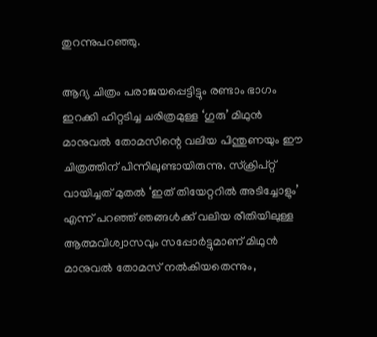തുറന്നുപറഞ്ഞു.

ആദ്യ ചിത്രം പരാജയപ്പെട്ടിട്ടും രണ്ടാം ഭാഗം ഇറക്കി ഹിറ്റടിച്ച ചരിത്രമുള്ള ‘ഗുരു’ മിഥുന്‍ മാനുവല്‍ തോമസിന്റെ വലിയ പിന്തുണയും ഈ ചിത്രത്തിന് പിന്നിലുണ്ടായിരുന്നു. സ്‌ക്രിപ്റ്റ് വായിച്ചത് മുതല്‍ ‘ഇത് തിയേറ്ററില്‍ അടിച്ചോളും’ എന്ന് പറഞ്ഞ് ഞങ്ങള്‍ക്ക് വലിയ രീതിയിലുള്ള ആത്മവിശ്വാസവും സപ്പോര്‍ട്ടുമാണ് മിഥുന്‍ മാനുവല്‍ തോമസ് നല്‍കിയതെന്നും,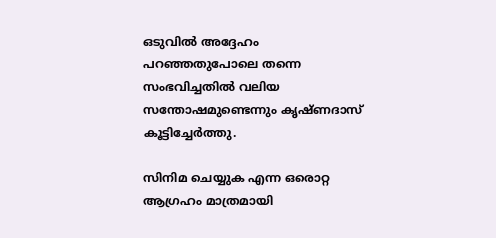ഒടുവില്‍ അദ്ദേഹം പറഞ്ഞതുപോലെ തന്നെ സംഭവിച്ചതില്‍ വലിയ സന്തോഷമുണ്ടെന്നും കൃഷ്ണദാസ് കൂട്ടിച്ചേര്‍ത്തു.

സിനിമ ചെയ്യുക എന്ന ഒരൊറ്റ ആഗ്രഹം മാത്രമായി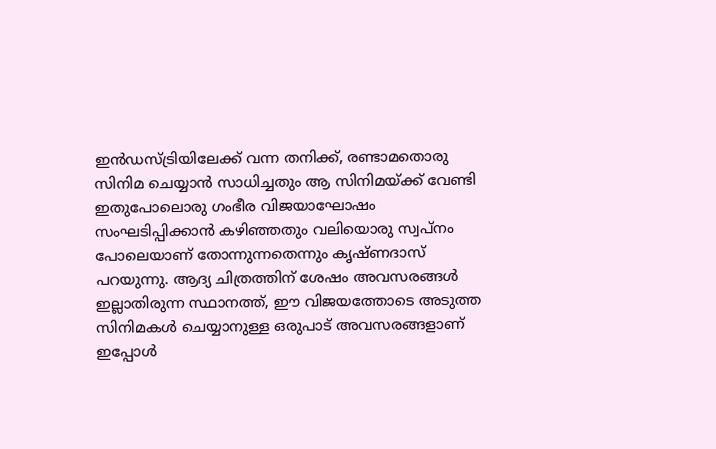ഇന്‍ഡസ്ട്രിയിലേക്ക് വന്ന തനിക്ക്, രണ്ടാമതൊരു സിനിമ ചെയ്യാന്‍ സാധിച്ചതും ആ സിനിമയ്ക്ക് വേണ്ടി ഇതുപോലൊരു ഗംഭീര വിജയാഘോഷം സംഘടിപ്പിക്കാന്‍ കഴിഞ്ഞതും വലിയൊരു സ്വപ്നം പോലെയാണ് തോന്നുന്നതെന്നും കൃഷ്ണദാസ് പറയുന്നു. ആദ്യ ചിത്രത്തിന് ശേഷം അവസരങ്ങള്‍ ഇല്ലാതിരുന്ന സ്ഥാനത്ത്, ഈ വിജയത്തോടെ അടുത്ത സിനിമകള്‍ ചെയ്യാനുള്ള ഒരുപാട് അവസരങ്ങളാണ് ഇപ്പോള്‍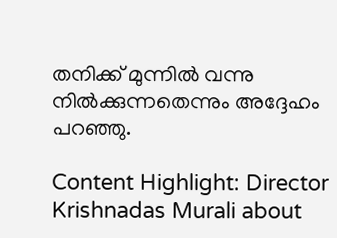തനിക്ക് മുന്നില്‍ വന്നു നില്‍ക്കുന്നതെന്നും അദ്ദേഹം പറഞ്ഞു.

Content Highlight: Director Krishnadas Murali about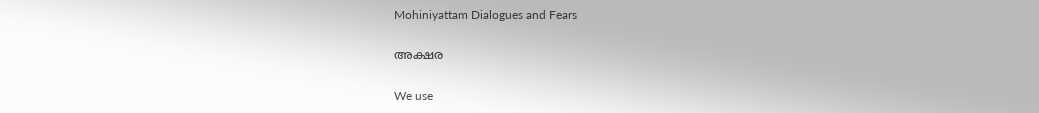Mohiniyattam Dialogues and Fears

അക്ഷര

We use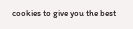cookies to give you the best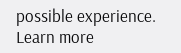possible experience. Learn more